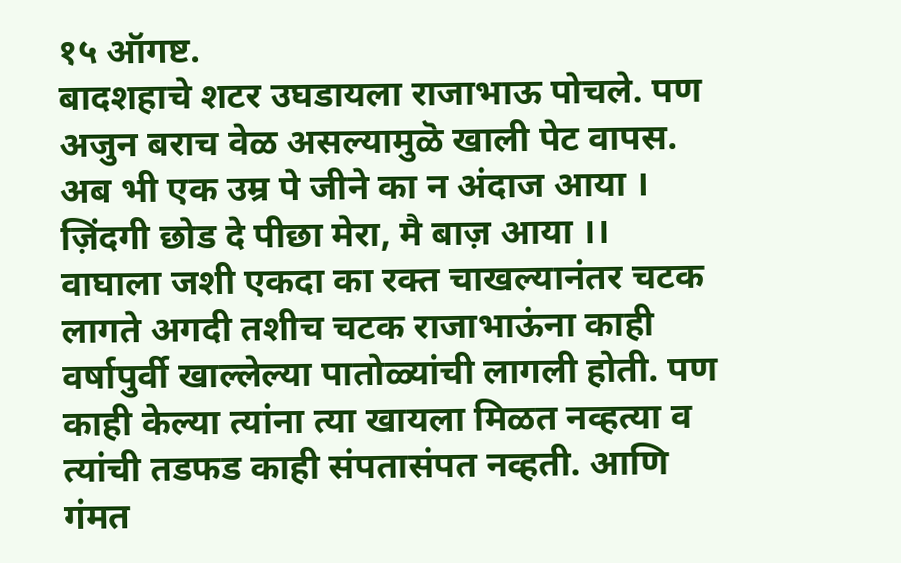१५ ऑगष्ट.
बादशहाचे शटर उघडायला राजाभाऊ पोचले. पण अजुन बराच वेळ असल्यामुळॆ खाली पेट वापस.
अब भी एक उम्र पे जीने का न अंदाज आया । ज़िंदगी छोड दे पीछा मेरा, मै बाज़ आया ।।
वाघाला जशी एकदा का रक्त चाखल्यानंतर चटक लागते अगदी तशीच चटक राजाभाऊंना काही वर्षापुर्वी खाल्लेल्या पातोळ्यांची लागली होती. पण काही केल्या त्यांना त्या खायला मिळत नव्हत्या व त्यांची तडफड काही संपतासंपत नव्हती. आणि गंमत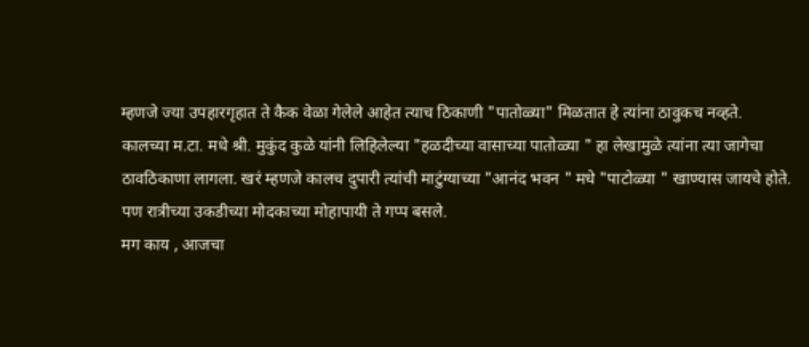म्हणजे ज्या उपहारगृहात ते कैक वेळा गेलेले आहेत त्याच ठिकाणी "पातोळ्या" मिळतात हे त्यांना ठावुकच नव्हते.
कालच्या म.टा. मधे श्री. मुकुंद कुळे यांनी लिहिलेल्या "हळदीच्या वासाच्या पातोळ्या " हा लेखामुळे त्यांना त्या जागेचा ठावठिकाणा लागला. खरं म्हणजे कालच दुपारी त्यांची माटुंग्याच्या "आनंद भवन " मधे "पाटोळ्या " खाण्यास जायचे होते. पण रात्रीच्या उकडीच्या मोदकाच्या मोहापायी ते गप्प बसले.
मग काय , आजचा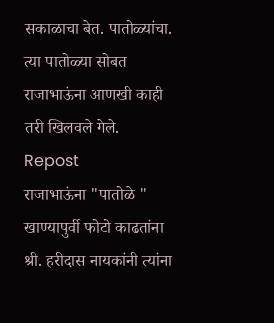सकाळाचा बेत. पातोळ्यांचा.
त्या पातोळ्या सोबत राजाभाऊंना आणखी काही तरी खिलवले गेले.
Repost
राजाभाऊंना "पातोळे " खाण्यापुर्वी फोटो काढतांना श्री. हरीदास नायकांनी त्यांना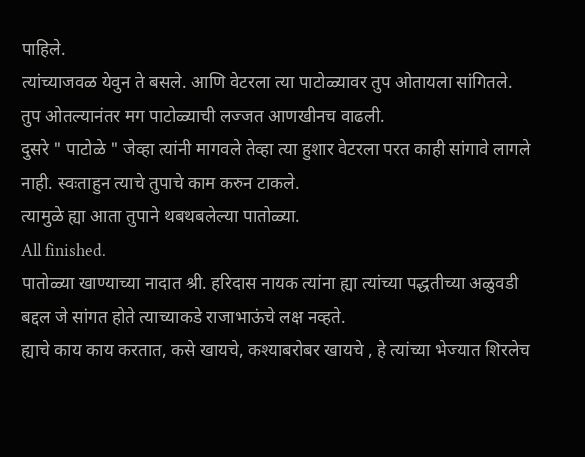पाहिले.
त्यांच्याजवळ येवुन ते बसले. आणि वेटरला त्या पाटोळ्यावर तुप ओतायला सांगितले.
तुप ओतल्यानंतर मग पाटोळ्याची लज्जत आणखीनच वाढली.
दुसरे " पाटोळे " जेव्हा त्यांनी मागवले तेव्हा त्या हुशार वेटरला परत काही सांगावे लागले नाही. स्वःताहुन त्याचे तुपाचे काम करुन टाकले.
त्यामुळे ह्या आता तुपाने थबथबलेल्या पातोळ्या.
All finished.
पातोळ्या खाण्याच्या नादात श्री. हरिदास नायक त्यांना ह्या त्यांच्या पद्धतीच्या अळुवडी बद्दल जे सांगत होते त्याच्याकडे राजाभाऊंचे लक्ष नव्हते.
ह्याचे काय काय करतात, कसे खायचे, कश्याबरोबर खायचे , हे त्यांच्या भेज्यात शिरलेच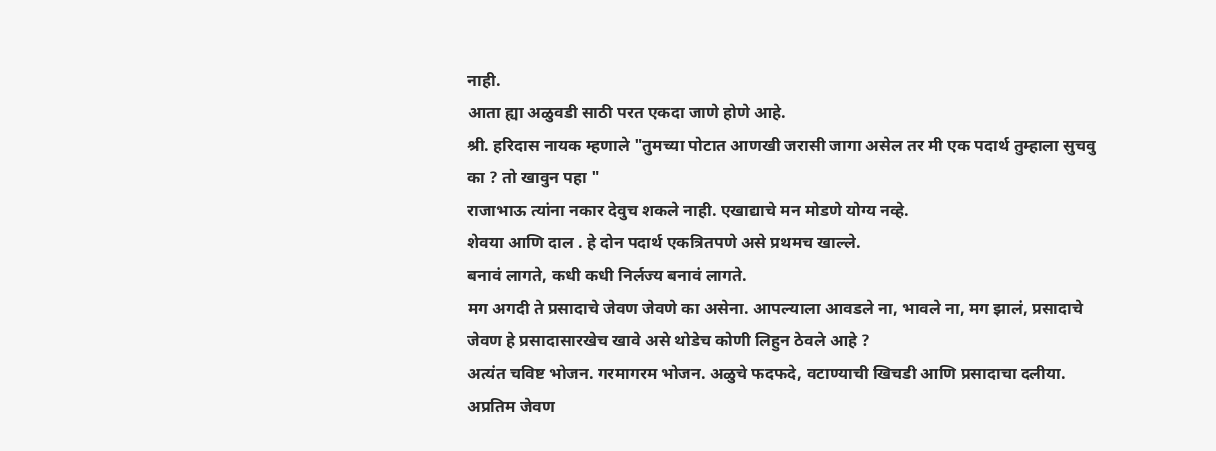नाही.
आता ह्या अळुवडी साठी परत एकदा जाणे होणे आहे.
श्री. हरिदास नायक म्हणाले "तुमच्या पोटात आणखी जरासी जागा असेल तर मी एक पदार्थ तुम्हाला सुचवु का ? तो खावुन पहा "
राजाभाऊ त्यांना नकार देवुच शकले नाही. एखाद्याचे मन मोडणे योग्य नव्हे.
शेवया आणि दाल . हे दोन पदार्थ एकत्रितपणे असे प्रथमच खाल्ले.
बनावं लागते, कधी कधी निर्लज्य बनावं लागते.
मग अगदी ते प्रसादाचे जेवण जेवणे का असेना. आपल्याला आवडले ना, भावले ना, मग झालं, प्रसादाचे जेवण हे प्रसादासारखेच खावे असे थोडेच कोणी लिहुन ठेवले आहे ?
अत्यंत चविष्ट भोजन. गरमागरम भोजन. अळुचे फदफदे, वटाण्याची खिचडी आणि प्रसादाचा दलीया. अप्रतिम जेवण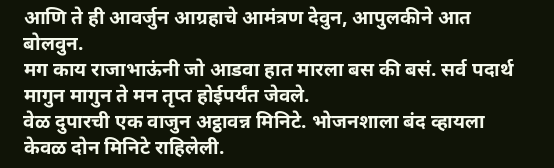आणि ते ही आवर्जुन आग्रहाचे आमंत्रण देवुन, आपुलकीने आत बोलवुन.
मग काय राजाभाऊंनी जो आडवा हात मारला बस की बसं. सर्व पदार्थ मागुन मागुन ते मन तृप्त होईपर्यंत जेवले.
वेळ दुपारची एक वाजुन अट्ठावन्न मिनिटे. भोजनशाला बंद व्हायला केवळ दोन मिनिटे राहिलेली.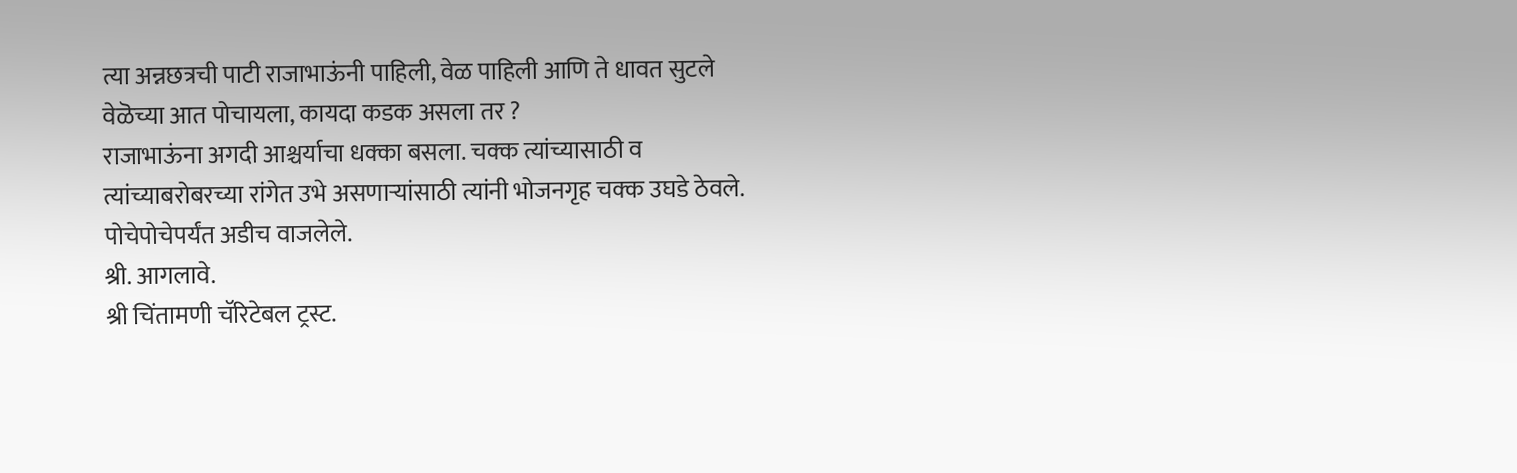त्या अन्नछत्रची पाटी राजाभाऊंनी पाहिली, वेळ पाहिली आणि ते धावत सुटले वेळॆच्या आत पोचायला, कायदा कडक असला तर ?
राजाभाऊंना अगदी आश्चर्याचा धक्का बसला. चक्क त्यांच्यासाठी व त्यांच्याबरोबरच्या रांगेत उभे असणाऱ्यांसाठी त्यांनी भोजनगृह चक्क उघडे ठेवले. पोचेपोचेपर्यंत अडीच वाजलेले.
श्री. आगलावे.
श्री चिंतामणी चॅरिटेबल ट्रस्ट.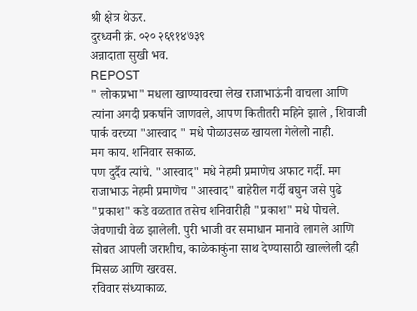श्री क्षेत्र थेऊर.
दुरध्वनी क्रं. ०२० २६९१४७३९
अन्नादाता सुखी भव.
REPOST
" लोकप्रभा" मधला खाण्यावरचा लेख राजाभाऊंनी वाचला आणि त्यांना अगदी प्रकर्षाने जाणवले, आपण कितीतरी महिने झाले , शिवाजी पार्क वरच्या "आस्वाद " मधे पोळाउसळ खायला गेलेलो नाही.
मग काय. शनिवार सकाळ.
पण दुर्दैव त्यांचे. "आस्वाद" मधे नेहमी प्रमाणेच अफाट गर्दी. मग राजाभाऊ नेहमी प्रमाणॆच "आस्वाद" बाहेरील गर्दी बघुन जसे पुढे "प्रकाश" कडे वळतात तसेच शनिवारीही "प्रकाश" मधे पोचले.
जेवणाची वेळ झालेली. पुरी भाजी वर समाधान मानावे लागले आणि सोबत आपली जराशीच, काळेकाकुंना साथ देण्यासाठी खाल्लेली दही मिसळ आणि खरवस.
रविवार संध्याकाळ.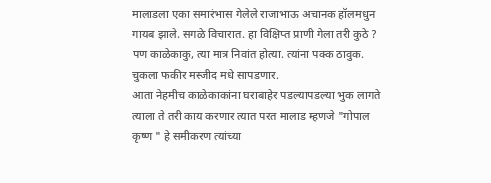मालाडला एका समारंभास गेलेले राजाभाऊ अचानक हॉलमधुन गायब झाले. सगळे विचारात. हा विक्षिप्त प्राणी गेला तरी कुठे ?
पण काळेकाकु, त्या मात्र निवांत होत्या. त्यांना पक्क ठावुक.
चुकला फकीर मस्जीद मधे सापडणार.
आता नेहमीच काळेकाकांना घराबाहेर पडल्यापडल्या भुक लागते त्याला ते तरी काय करणार त्यात परत मालाड म्हणजे "गोपाल कृष्ण " हे समीकरण त्यांच्या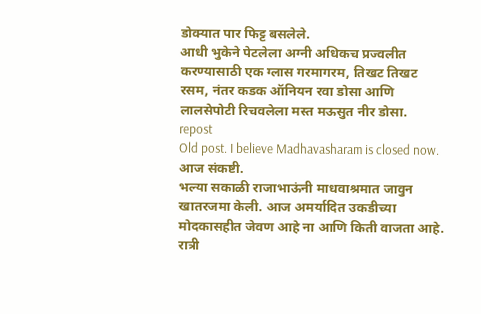डोक्यात पार फिट्ट बसलेले.
आधी भुकेने पेटलेला अग्नी अधिकच प्रज्वलीत करण्यासाठी एक ग्लास गरमागरम, तिखट तिखट रसम, नंतर कडक ऑनियन रवा डोसा आणि लालसेपोटी रिचवलेला मस्त मऊसुत नीर डोसा.
repost
Old post. I believe Madhavasharam is closed now.
आज संकष्टी.
भल्या सकाळी राजाभाऊंनी माधवाश्रमात जावुन खातरजमा केली. आज अमर्यादित उकडीच्या मोदकासहीत जेवण आहे ना आणि किती वाजता आहे.
रात्री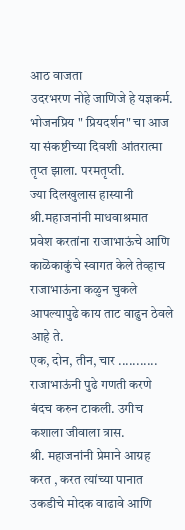आठ वाजता
उदरभरण नोहे जाणिजे हे यज्ञकर्म.
भोजनप्रिय " प्रियदर्शन" चा आज या संकष्टीच्या दिवशी आंतरात्मा तृप्त झाला. परमतृप्ती.
ज्या दिलखुलास हास्यानी श्री.महाजनांनी माधवाश्रमात प्रवेश करतांना राजाभाऊंचे आणि काळॆकाकुंचे स्वागत केले तेव्हाच राजाभाऊंना कळुन चुकले आपल्यापुढे काय ताट वाढुन ठेवले आहे ते.
एक, दोन, तीन, चार ........... राजाभाऊंनी पुढे गणती करणे बंदच करुन टाकली. उगीच कशाला जीवाला त्रास.
श्री. महाजनांनी प्रेमाने आग्रह करत , करत त्यांच्या पानात उकडीचे मोदक वाढावे आणि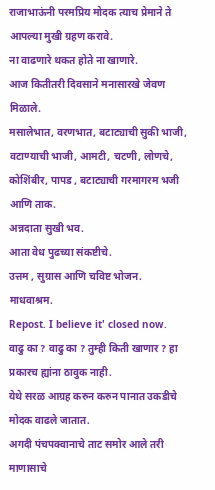राजाभाऊंनी परमप्रिय मोदक त्याच प्रेमाने ते आपल्या मुखी ग्रहण करावे.
ना वाढणारे थकत होते ना खाणारे.
आज कितीतरी दिवसाने मनासारखे जेवण मिळाले.
मसालेभात, वरणभात, बटाट्याची सुकी भाजी, वटाण्याची भाजी, आमटी, चटणी, लोणचे, कोशिंबीर, पापड , बटाट्याची गरमागरम भजी आणि ताक.
अन्नदाता सुखी भव.
आता वेध पुढच्या संकष्टीचे.
उत्तम , सुग्रास आणि चविष्ट भोजन.
माधवाश्रम.
Repost. I believe it' closed now.
वाढु का ? वाढु का ? तुम्ही किती खाणार ? हा प्रकारच ह्यांना ठावुक नाही.
येथे सरळ आग्रह करुन करुन पानात उकडीचे मोदक वाढले जातात.
अगदी पंचपक्वानाचे ताट समोर आले तरी माणासाचे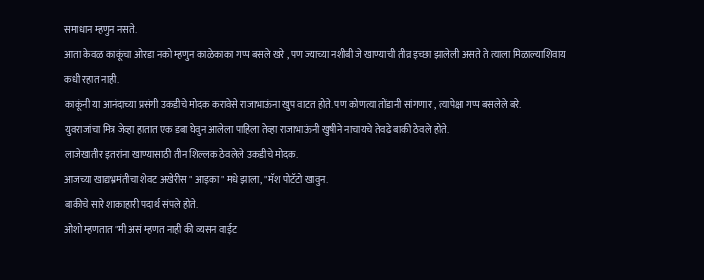समाधान म्हणुन नसते.
आता केवळ काकूंचा ओरडा नको म्हणुन काळेकाका गप्प बसले खरे , पण ज्याच्या नशीबी जे खाण्याची तीव्र इच्छा झालेली असते ते त्याला मिळाल्याशिवाय कधी रहात नाही.
काकूंनी या आनंदाच्या प्रसंगी उकडीचे मोदक करावेसे राजाभाऊंना खुप वाटत होते. पण कोणत्या तोंडानी सांगणार , त्यापेक्षा गप्प बसलेले बरे.
युवराजांचा मित्र जेव्हा हातात एक डबा घेवुन आलेला पाहिला तेव्हा राजाभाऊंनी खुषीने नाचायचे तेवढे बाकी ठेवले होते.
लाजेखातीर इतरांना खाण्यासाठी तीन शिल्लक ठेवलेले उकडीचे मोदक.
आजच्या खाद्यभ्रमंतीचा शेवट अखेरीस " आइका" मधे झाला, "मॅश पोटॅटो खावुन.
बाकीचे सारे शाकाहारी पदार्थ संपले होते.
ओशो म्हणतात "मी असं म्हणत नाही की व्यसन वाईट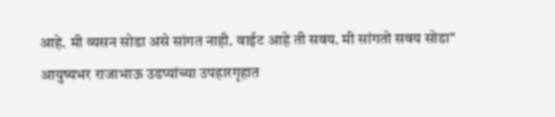आहे. मी व्यसन सोडा असे सांगत नाही. वाईट आहे ती सवय. मी सांगतो सवय सोडा"
आयुष्यभर राजाभाऊ उडप्यांच्या उपहारगृहात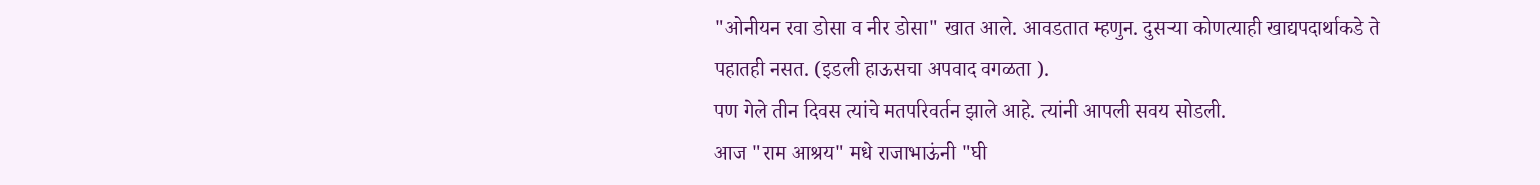"ओनीयन रवा डोसा व नीर डोसा" खात आले. आवडतात म्हणुन. दुसऱ्या कोणत्याही खाद्यपदार्थाकडे ते पहातही नसत. (इडली हाऊसचा अपवाद वगळता ).
पण गेले तीन दिवस त्यांचे मतपरिवर्तन झाले आहे. त्यांनी आपली सवय सोडली.
आज "राम आश्रय" मधे राजाभाऊंनी "घी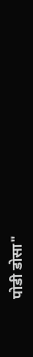पोडी डोसा"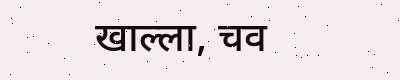खाल्ला, चव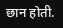छान होती.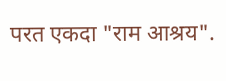परत एकदा "राम आश्रय".